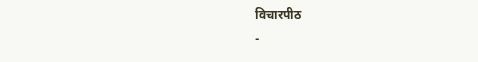विचारपीठ
-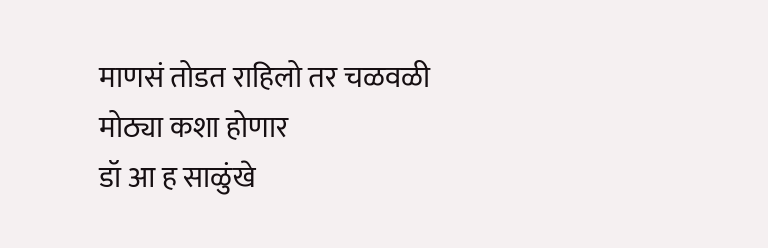माणसं तोडत राहिलो तर चळवळी मोठ्या कशा होणार
डॉ आ ह साळुंखे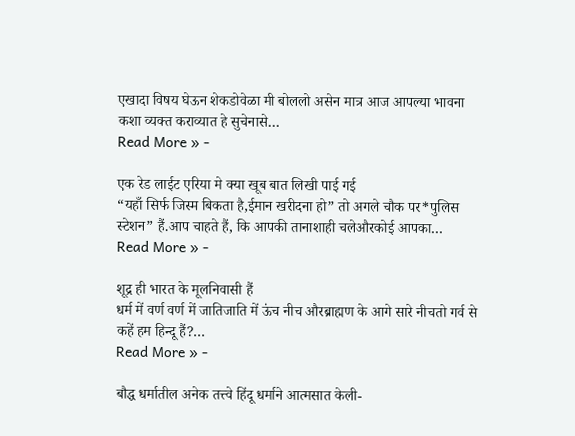एखादा विषय घेऊन शेकडोवेळा मी बोललो असेन मात्र आज आपल्या भावना कशा व्यक्त कराव्यात हे सुचेनासे…
Read More » -

एक रेड लाईट एरिया मे क्या खूब बात लिखी पाई गई
“यहाँ सिर्फ जिस्म बिकता है,ईमान खरीदना हो” तो अगले चौक पर*पुलिस स्टेशन” हैं.आप चाहते हैं, कि आपकी तानाशाही चलेऔरकोई आपका…
Read More » -

शूद्र ही भारत के मूलनिवासी हैं
धर्म में वर्ण वर्ण में जातिजाति में ऊंच नीच औरब्राह्मण के आगे सारे नीचतो गर्व से कहें हम हिन्दू हैं?…
Read More » -

बौद्ध धर्मातील अनेक तत्त्वे हिंदू धर्माने आत्मसात केली-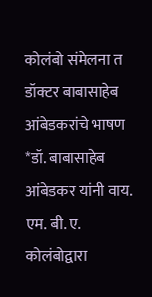कोलंबो संमेलना त डॉक्टर बाबासाहेब आंबेडकरांचे भाषण
*डॉ. बाबासाहेब आंबेडकर यांनी वाय. एम. बी. ए. कोलंबोद्वारा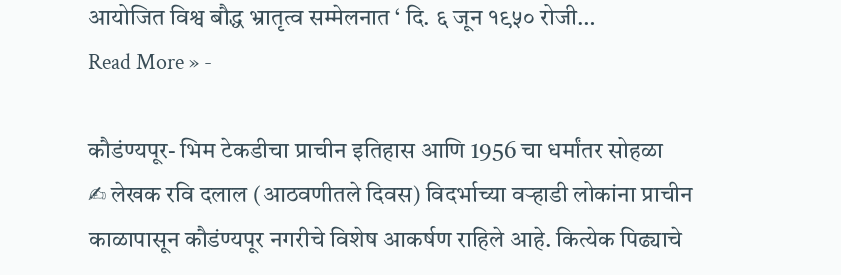आयोजित विश्व बौद्ध भ्रातृत्व सम्मेलनात ‘ दि. ६ जून १९५० रोजी…
Read More » -

कौडंण्यपूर- भिम टेकडीचा प्राचीन इतिहास आणि 1956 चा धर्मांतर सोहळा
✍ लेखक रवि दलाल (आठवणीतले दिवस) विदर्भाच्या वऱ्हाडी लोकांना प्राचीन काळापासून कौडंण्यपूर नगरीचे विशेष आकर्षण राहिले आहे. कित्येक पिढ्याचे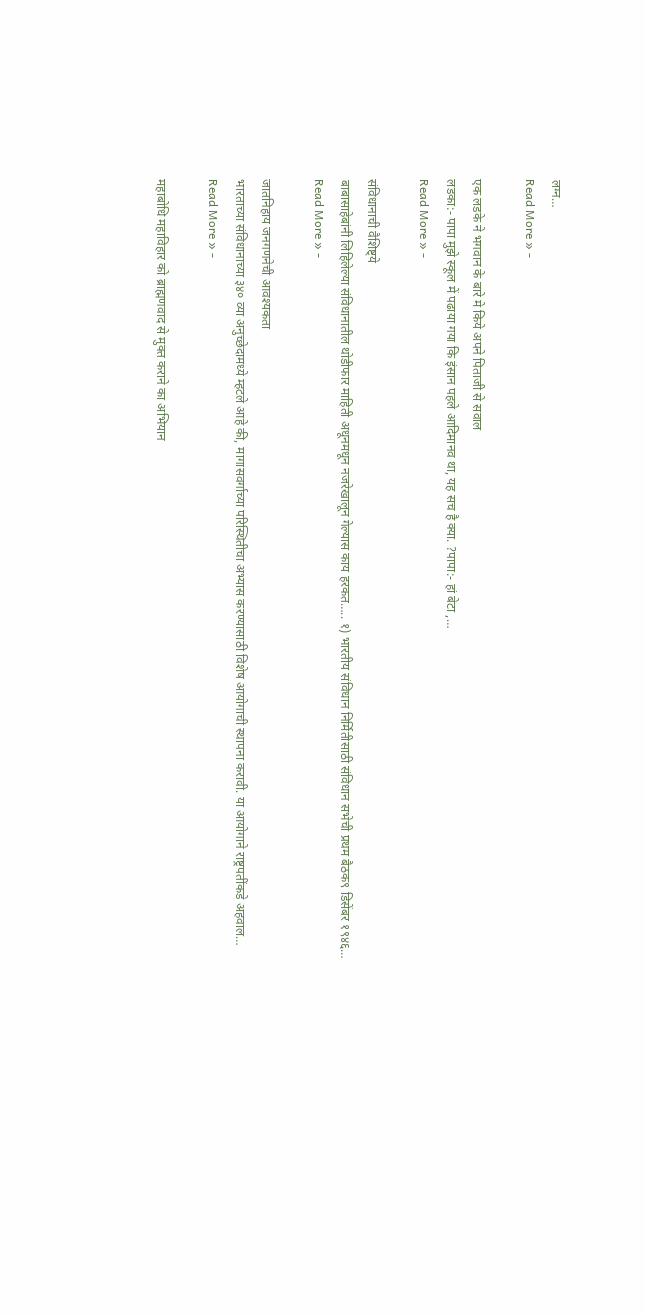लग्न…
Read More » -

एक लडके ने भगवान के बारे मे किये अपने पिताजी से सवाल
लडका:- पापा मुझे स्कूल में पढाया गया कि इंसान पहले आदिमानव था, यह सच है क्या. ?पापा:- हां बेटा ,…
Read More » -

संविधानाची वैशिष्ट्ये
बाबासाहेबांनी लिहिलेल्या संविधानातील थोडीफार माहिती अधूनमधून नजरेखालून गेल्यास काय हरकत….. १) भारतीय संविधान निर्मितीसाठी संविधान सभेची प्रथम बैठक९ डिसेंबर १९४६…
Read More » -

जातनिहाय जनगणनेची आवश्यकता
भारताच्या संविधानाच्या ३४० व्या अनुच्छेदामध्ये म्हटले आहे की, मागासवर्गाच्या परिस्थितीचा अभ्यास करण्यासाठी विशेष आयोगाची स्थापना करावी. या आयोगाने राष्ट्रपतींकडे अहवाल…
Read More » -

महाबोधि महाविहार को ब्राह्मणवाद से मुक्त कराने का अभियान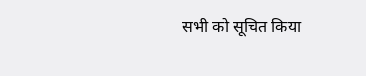सभी को सूचित किया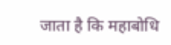जाता है कि महाबोधि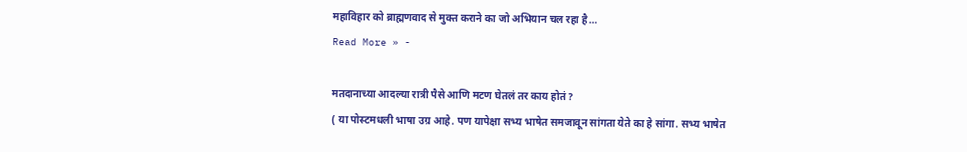महाविहार को ब्राह्मणवाद से मुक्त कराने का जो अभियान चल रहा है…
Read More » -

मतदानाच्या आदल्या रात्री पैसे आणि मटण घेतलं तर काय होतं ?
( या पोस्टमधली भाषा उग्र आहे. पण यापेक्षा सभ्य भाषेत समजावून सांगता येते का हे सांगा. सभ्य भाषेत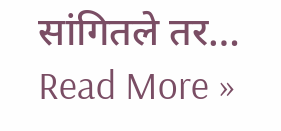सांगितले तर…
Read More »